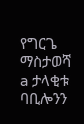የግርጌ ማስታወሻ
a ታላቂቱ ባቢሎንን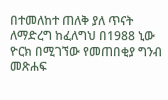በተመለከተ ጠለቅ ያለ ጥናት ለማድረግ ከፈለግህ በ1988 ኒው ዮርክ በሚገኘው የመጠበቂያ ግንብ መጽሐፍ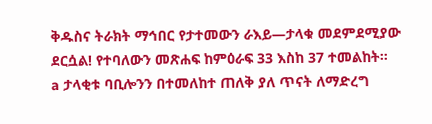ቅዱስና ትራክት ማኅበር የታተመውን ራእይ—ታላቁ መደምደሚያው ደርሷል! የተባለውን መጽሐፍ ከምዕራፍ 33 እስከ 37 ተመልከት።
a ታላቂቱ ባቢሎንን በተመለከተ ጠለቅ ያለ ጥናት ለማድረግ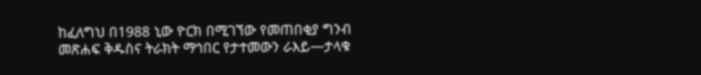ከፈለግህ በ1988 ኒው ዮርክ በሚገኘው የመጠበቂያ ግንብ መጽሐፍ ቅዱስና ትራክት ማኅበር የታተመውን ራእይ—ታላቁ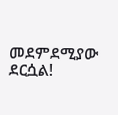መደምደሚያው ደርሷል!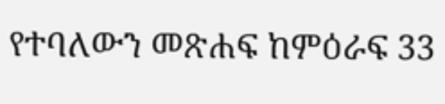የተባለውን መጽሐፍ ከምዕራፍ 33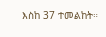እስከ 37 ተመልከት።